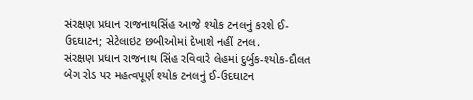સંરક્ષણ પ્રધાન રાજનાથસિંહ આજે શ્યોક ટનલનું કરશે ઈ-ઉદઘાટન; સેટેલાઇટ છબીઓમાં દેખાશે નહીં ટનલ.
સંરક્ષણ પ્રધાન રાજનાથ સિંહ રવિવારે લેહમાં દુર્બુક-શ્યોક-દૌલત બેગ રોડ પર મહત્વપૂર્ણ શ્યોક ટનલનું ઈ-ઉદઘાટન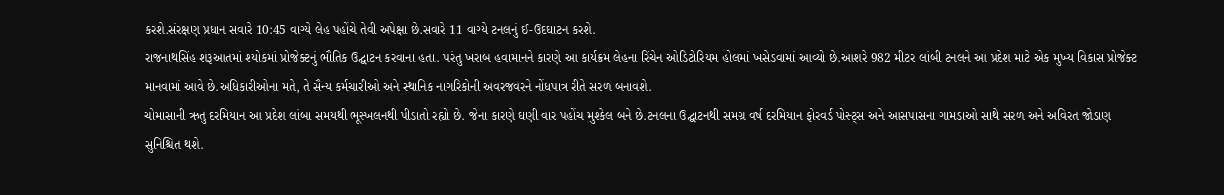કરશે.સંરક્ષણ પ્રધાન સવારે 10:45 વાગ્યે લેહ પહોંચે તેવી અપેક્ષા છે.સવારે 11 વાગ્યે ટનલનું ઈ-ઉદઘાટન કરશે.
રાજનાથસિંહ શરૂઆતમાં શ્યોકમાં પ્રોજેક્ટનું ભૌતિક ઉદ્ઘાટન કરવાના હતા. પરંતુ ખરાબ હવામાનને કારણે આ કાર્યક્રમ લેહના રિંચેન ઓડિટોરિયમ હોલમાં ખસેડવામાં આવ્યો છે.આશરે 982 મીટર લાંબી ટનલને આ પ્રદેશ માટે એક મુખ્ય વિકાસ પ્રોજેક્ટ માનવામાં આવે છે.અધિકારીઓના મતે, તે સૈન્ય કર્મચારીઓ અને સ્થાનિક નાગરિકોની અવરજવરને નોંધપાત્ર રીતે સરળ બનાવશે.
ચોમાસાની ઋતુ દરમિયાન આ પ્રદેશ લાંબા સમયથી ભૂસ્ખલનથી પીડાતો રહ્યો છે. જેના કારણે ઘણી વાર પહોંચ મુશ્કેલ બને છે.ટનલના ઉદ્ઘાટનથી સમગ્ર વર્ષ દરમિયાન ફોરવર્ડ પોસ્ટ્સ અને આસપાસના ગામડાઓ સાથે સરળ અને અવિરત જોડાણ સુનિશ્ચિત થશે.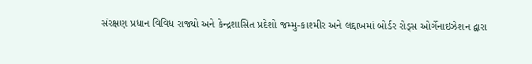સંરક્ષણ પ્રધાન વિવિધ રાજ્યો અને કેન્દ્રશાસિત પ્રદેશો જમ્મુ-કાશ્મીર અને લદ્દાખમાં બોર્ડર રોડ્સ ઓર્ગેનાઇઝેશન દ્વારા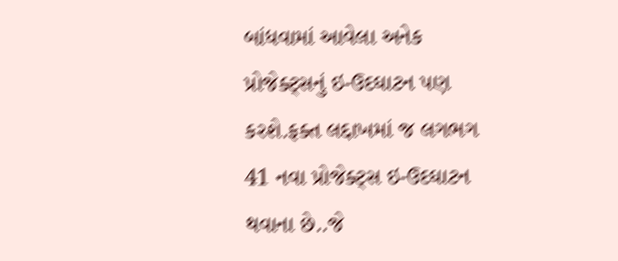બાંધવામાં આવેલા અનેક પ્રોજેક્ટ્સનું ઇ-ઉદઘાટન પણ કરશે.ફક્ત લદ્દાખમાં જ લગભગ 41 નવા પ્રોજેક્ટ્સ ઇ-ઉદઘાટન થવાના છે..જે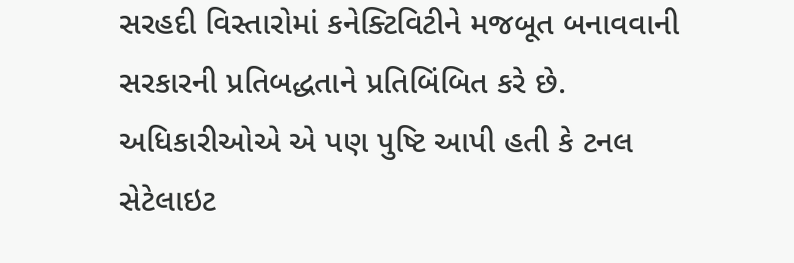સરહદી વિસ્તારોમાં કનેક્ટિવિટીને મજબૂત બનાવવાની સરકારની પ્રતિબદ્ધતાને પ્રતિબિંબિત કરે છે.
અધિકારીઓએ એ પણ પુષ્ટિ આપી હતી કે ટનલ સેટેલાઇટ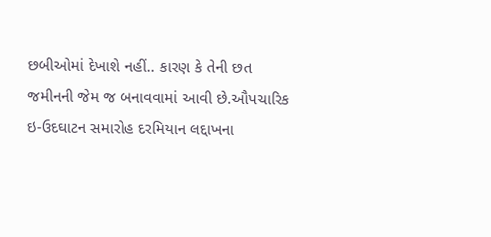છબીઓમાં દેખાશે નહીં.. કારણ કે તેની છત જમીનની જેમ જ બનાવવામાં આવી છે.ઔપચારિક ઇ-ઉદઘાટન સમારોહ દરમિયાન લદ્દાખના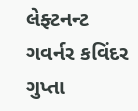લેફ્ટનન્ટ ગવર્નર કવિંદર ગુપ્તા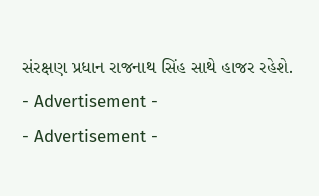સંરક્ષણ પ્રધાન રાજનાથ સિંહ સાથે હાજર રહેશે.
- Advertisement -
- Advertisement -